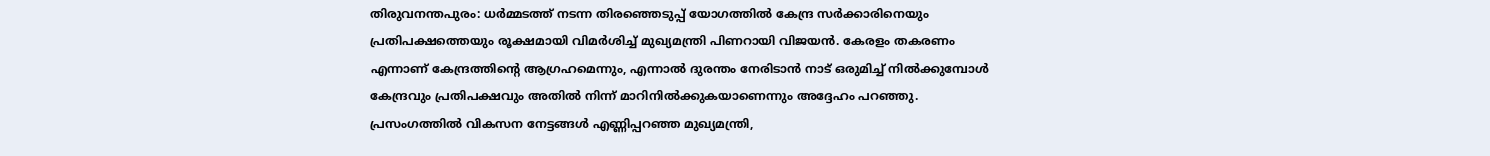തിരുവനന്തപുരം: ധർമ്മടത്ത് നടന്ന തിരഞ്ഞെടുപ്പ് യോഗത്തിൽ കേന്ദ്ര സർക്കാരിനെയും പ്രതിപക്ഷത്തെയും രൂക്ഷമായി വിമർശിച്ച് മുഖ്യമന്ത്രി പിണറായി വിജയൻ. കേരളം തകരണം എന്നാണ് കേന്ദ്രത്തിന്റെ ആഗ്രഹമെന്നും, എന്നാൽ ദുരന്തം നേരിടാൻ നാട് ഒരുമിച്ച് നിൽക്കുമ്പോൾ കേന്ദ്രവും പ്രതിപക്ഷവും അതിൽ നിന്ന് മാറിനിൽക്കുകയാണെന്നും അദ്ദേഹം പറഞ്ഞു. പ്രസംഗത്തിൽ വികസന നേട്ടങ്ങൾ എണ്ണിപ്പറഞ്ഞ മുഖ്യമന്ത്രി,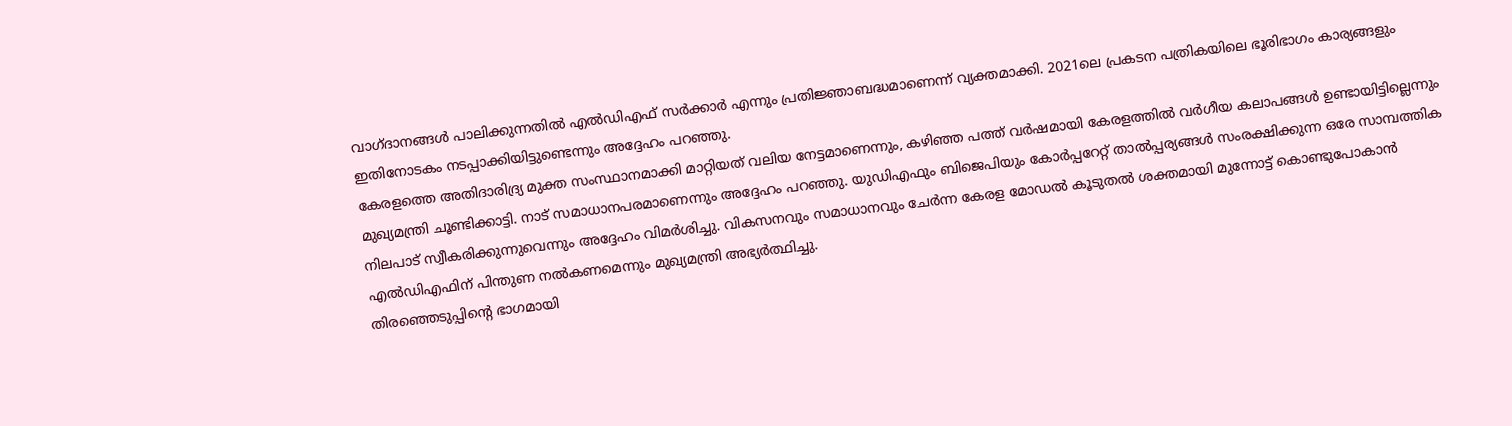വാഗ്ദാനങ്ങൾ പാലിക്കുന്നതിൽ എൽഡിഎഫ് സർക്കാർ എന്നും പ്രതിജ്ഞാബദ്ധമാണെന്ന് വ്യക്തമാക്കി. 2021ലെ പ്രകടന പത്രികയിലെ ഭൂരിഭാഗം കാര്യങ്ങളും ഇതിനോടകം നടപ്പാക്കിയിട്ടുണ്ടെന്നും അദ്ദേഹം പറഞ്ഞു.
കേരളത്തെ അതിദാരിദ്ര്യ മുക്ത സംസ്ഥാനമാക്കി മാറ്റിയത് വലിയ നേട്ടമാണെന്നും, കഴിഞ്ഞ പത്ത് വർഷമായി കേരളത്തിൽ വർഗീയ കലാപങ്ങൾ ഉണ്ടായിട്ടില്ലെന്നും മുഖ്യമന്ത്രി ചൂണ്ടിക്കാട്ടി. നാട് സമാധാനപരമാണെന്നും അദ്ദേഹം പറഞ്ഞു. യുഡിഎഫും ബിജെപിയും കോർപ്പറേറ്റ് താൽപ്പര്യങ്ങൾ സംരക്ഷിക്കുന്ന ഒരേ സാമ്പത്തിക നിലപാട് സ്വീകരിക്കുന്നുവെന്നും അദ്ദേഹം വിമർശിച്ചു. വികസനവും സമാധാനവും ചേർന്ന കേരള മോഡൽ കൂടുതൽ ശക്തമായി മുന്നോട്ട് കൊണ്ടുപോകാൻ എൽഡിഎഫിന് പിന്തുണ നൽകണമെന്നും മുഖ്യമന്ത്രി അഭ്യർത്ഥിച്ചു.
തിരഞ്ഞെടുപ്പിന്റെ ഭാഗമായി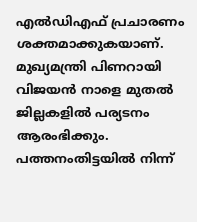എൽഡിഎഫ് പ്രചാരണം ശക്തമാക്കുകയാണ്. മുഖ്യമന്ത്രി പിണറായി വിജയൻ നാളെ മുതൽ ജില്ലകളിൽ പര്യടനം ആരംഭിക്കും. പത്തനംതിട്ടയിൽ നിന്ന്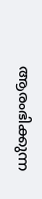ആരംഭിക്കുന്ന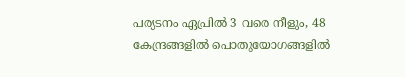പര്യടനം ഏപ്രിൽ 3 വരെ നീളും, 48 കേന്ദ്രങ്ങളിൽ പൊതുയോഗങ്ങളിൽ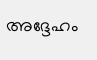അദ്ദേഹം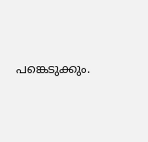പങ്കെടുക്കും.